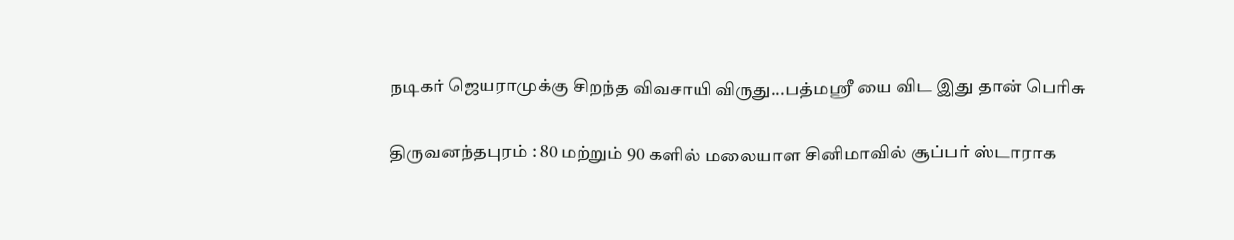நடிகர் ஜெயராமுக்கு சிறந்த விவசாயி விருது...பத்மஸ்ரீ யை விட இது தான் பெரிசு

திருவனந்தபுரம் : 80 மற்றும் 90 களில் மலையாள சினிமாவில் சூப்பர் ஸ்டாராக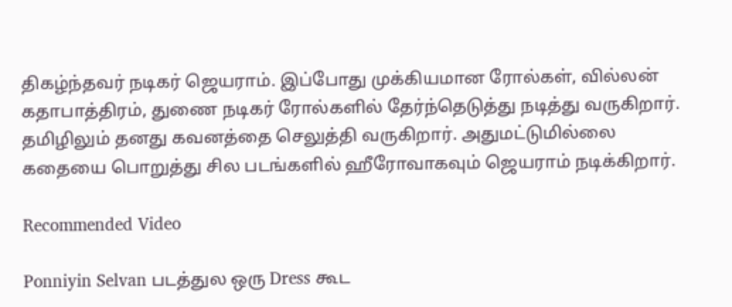திகழ்ந்தவர் நடிகர் ஜெயராம். இப்போது முக்கியமான ரோல்கள், வில்லன் கதாபாத்திரம், துணை நடிகர் ரோல்களில் தேர்ந்தெடுத்து நடித்து வருகிறார். தமிழிலும் தனது கவனத்தை செலுத்தி வருகிறார். அதுமட்டுமில்லை கதையை பொறுத்து சில படங்களில் ஹீரோவாகவும் ஜெயராம் நடிக்கிறார்.

Recommended Video

Ponniyin Selvan படத்துல ஒரு Dress கூட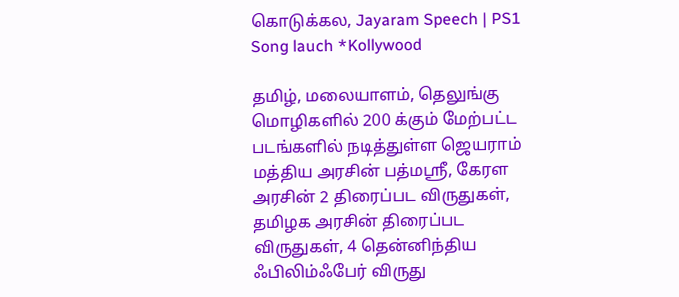கொடுக்கல, Jayaram Speech | PS1 Song lauch *Kollywood

தமிழ், மலையாளம், தெலுங்கு மொழிகளில் 200 க்கும் மேற்பட்ட படங்களில் நடித்துள்ள ஜெயராம் மத்திய அரசின் பத்மஸ்ரீ, கேரள அரசின் 2 திரைப்பட விருதுகள், தமிழக அரசின் திரைப்பட விருதுகள், 4 தென்னிந்திய ஃபிலிம்ஃபேர் விருது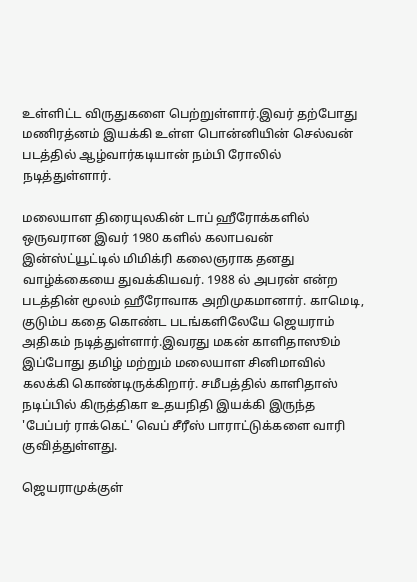உள்ளிட்ட விருதுகளை பெற்றுள்ளார்.இவர் தற்போது மணிரத்னம் இயக்கி உள்ள பொன்னியின் செல்வன் படத்தில் ஆழ்வார்கடியான் நம்பி ரோலில் நடித்துள்ளார்.

மலையாள திரையுலகின் டாப் ஹீரோக்களில் ஒருவரான இவர் 1980 களில் கலாபவன் இன்ஸ்ட்யூட்டில் மிமிக்ரி கலைஞராக தனது வாழ்க்கையை துவக்கியவர். 1988 ல் அபரன் என்ற படத்தின் மூலம் ஹீரோவாக அறிமுகமானார். காமெடி, குடும்ப கதை கொண்ட படங்களிலேயே ஜெயராம் அதிகம் நடித்துள்ளார்.இவரது மகன் காளிதாஸூம் இப்போது தமிழ் மற்றும் மலையாள சினிமாவில் கலக்கி கொண்டிருக்கிறார். சமீபத்தில் காளிதாஸ் நடிப்பில் கிருத்திகா உதயநிதி இயக்கி இருந்த 'பேப்பர் ராக்கெட்' வெப் சீரீஸ் பாராட்டுக்களை வாரி குவித்துள்ளது.

ஜெயராமுக்குள்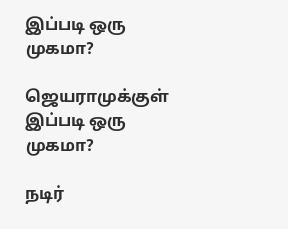இப்படி ஒரு முகமா?

ஜெயராமுக்குள் இப்படி ஒரு முகமா?

நடிர்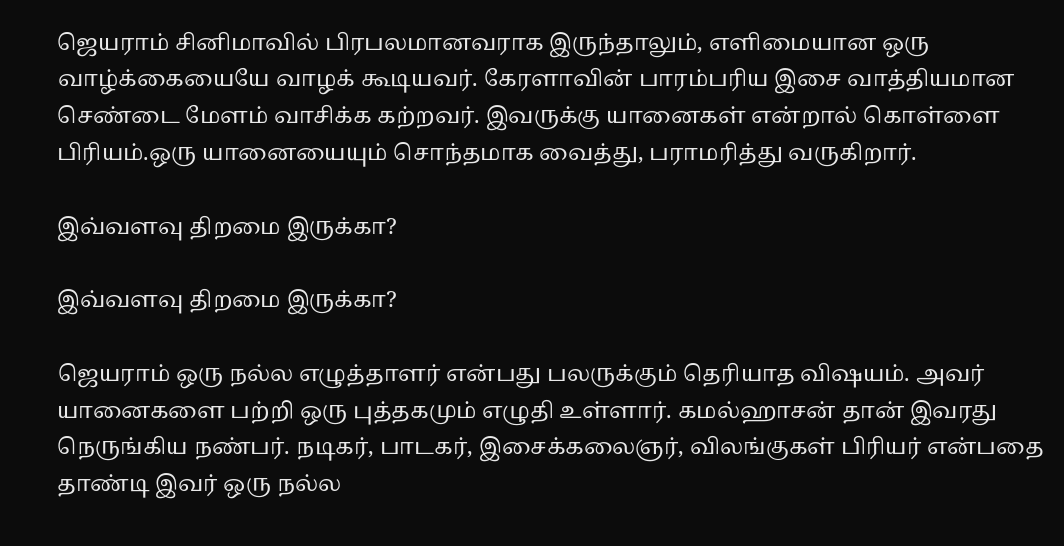ஜெயராம் சினிமாவில் பிரபலமானவராக இருந்தாலும், எளிமையான ஒரு வாழ்க்கையையே வாழக் கூடியவர். கேரளாவின் பாரம்பரிய இசை வாத்தியமான செண்டை மேளம் வாசிக்க கற்றவர். இவருக்கு யானைகள் என்றால் கொள்ளை பிரியம்.ஒரு யானையையும் சொந்தமாக வைத்து, பராமரித்து வருகிறார்.

இவ்வளவு திறமை இருக்கா?

இவ்வளவு திறமை இருக்கா?

ஜெயராம் ஒரு நல்ல எழுத்தாளர் என்பது பலருக்கும் தெரியாத விஷயம். அவர் யானைகளை பற்றி ஒரு புத்தகமும் எழுதி உள்ளார். கமல்ஹாசன் தான் இவரது நெருங்கிய நண்பர். நடிகர், பாடகர், இசைக்கலைஞர், விலங்குகள் பிரியர் என்பதை தாண்டி இவர் ஒரு நல்ல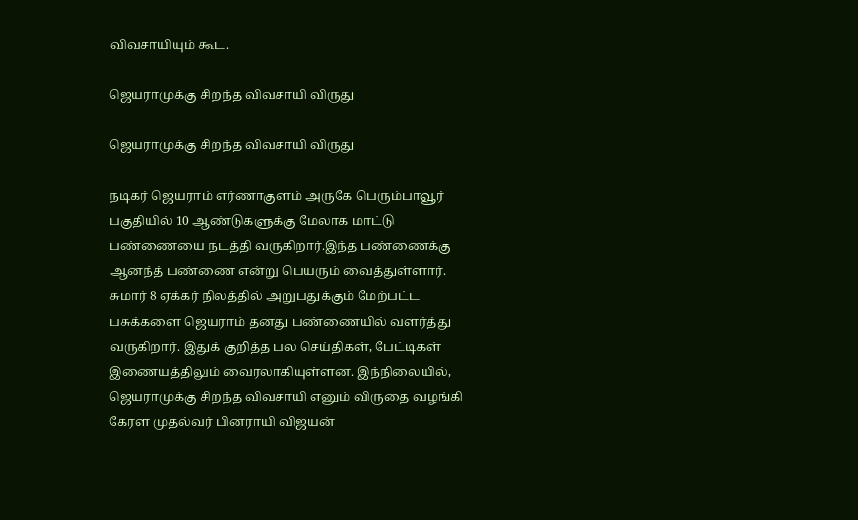விவசாயியும் கூட.

ஜெயராமுக்கு சிறந்த விவசாயி விருது

ஜெயராமுக்கு சிறந்த விவசாயி விருது

நடிகர் ஜெயராம் எர்ணாகுளம் அருகே பெரும்பாவூர் பகுதியில் 10 ஆண்டுகளுக்கு மேலாக மாட்டு பண்ணையை நடத்தி வருகிறார்.இந்த பண்ணைக்கு ஆனந்த் பண்ணை என்று பெயரும் வைத்துள்ளார். சுமார் 8 ஏக்கர் நிலத்தில் அறுபதுக்கும் மேற்பட்ட பசுக்களை ஜெயராம் தனது பண்ணையில் வளர்த்து வருகிறார். இதுக் குறித்த பல செய்திகள், பேட்டிகள் இணையத்திலும் வைரலாகியுள்ளன. இந்நிலையில், ஜெயராமுக்கு சிறந்த விவசாயி எனும் விருதை வழங்கி கேரள முதல்வர் பினராயி விஜயன்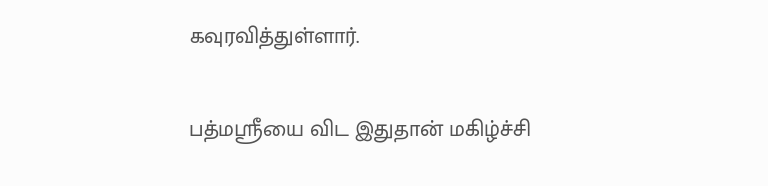கவுரவித்துள்ளார்.

பத்மஸ்ரீயை விட இதுதான் மகிழ்ச்சி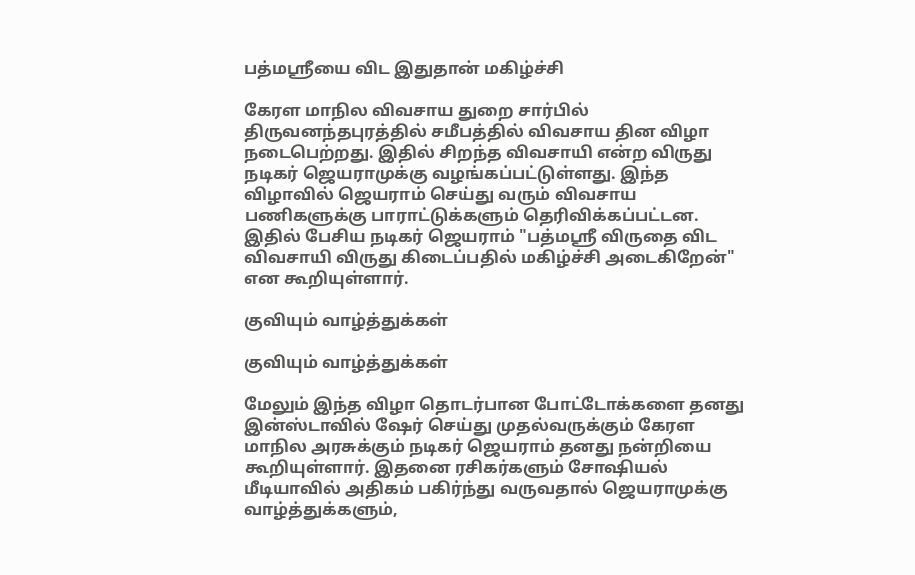பத்மஸ்ரீயை விட இதுதான் மகிழ்ச்சி

கேரள மாநில விவசாய துறை சார்பில் திருவனந்தபுரத்தில் சமீபத்தில் விவசாய தின விழா நடைபெற்றது. இதில் சிறந்த விவசாயி என்ற விருது நடிகர் ஜெயராமுக்கு வழங்கப்பட்டுள்ளது. இந்த விழாவில் ஜெயராம் செய்து வரும் விவசாய பணிகளுக்கு பாராட்டுக்களும் தெரிவிக்கப்பட்டன. இதில் பேசிய நடிகர் ஜெயராம் "பத்மஸ்ரீ விருதை விட விவசாயி விருது கிடைப்பதில் மகிழ்ச்சி அடைகிறேன்" என கூறியுள்ளார்.

குவியும் வாழ்த்துக்கள்

குவியும் வாழ்த்துக்கள்

மேலும் இந்த விழா தொடர்பான போட்டோக்களை தனது இன்ஸ்டாவில் ஷேர் செய்து முதல்வருக்கும் கேரள மாநில அரசுக்கும் நடிகர் ஜெயராம் தனது நன்றியை கூறியுள்ளார். இதனை ரசிகர்களும் சோஷியல் மீடியாவில் அதிகம் பகிர்ந்து வருவதால் ஜெயராமுக்கு வாழ்த்துக்களும்,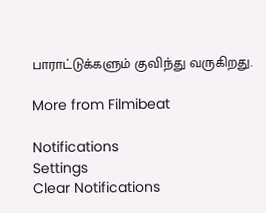பாராட்டுக்களும் குவிந்து வருகிறது.

More from Filmibeat

Notifications
Settings
Clear Notifications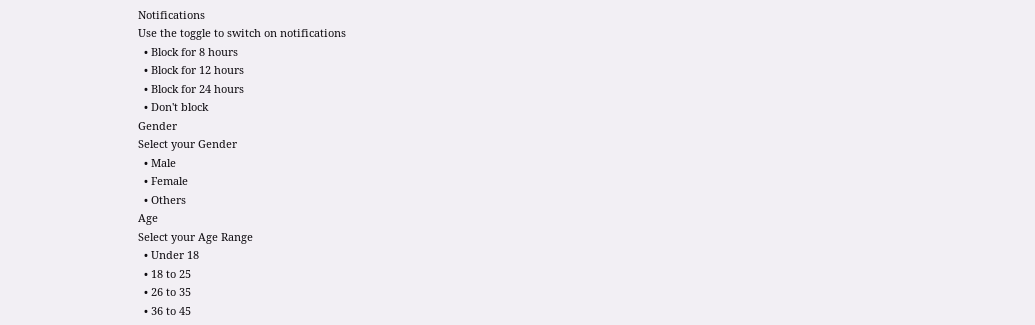Notifications
Use the toggle to switch on notifications
  • Block for 8 hours
  • Block for 12 hours
  • Block for 24 hours
  • Don't block
Gender
Select your Gender
  • Male
  • Female
  • Others
Age
Select your Age Range
  • Under 18
  • 18 to 25
  • 26 to 35
  • 36 to 45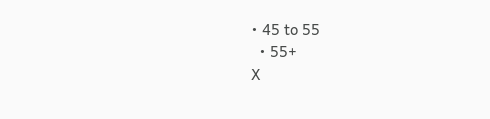• 45 to 55
  • 55+
X